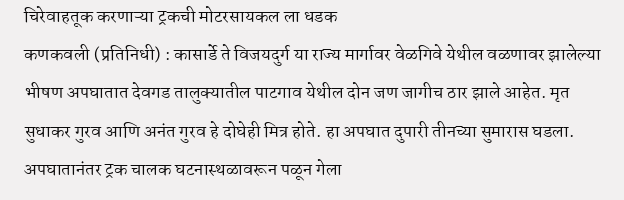चिरेवाहतूक करणाऱ्या ट्रकची मोटरसायकल ला धडक
कणकवली (प्रतिनिधी) : कासार्डे ते विजयदुर्ग या राज्य मार्गावर वेळगिवे येथील वळणावर झालेल्या भीषण अपघातात देवगड तालुक्यातील पाटगाव येथील दोन जण जागीच ठार झाले आहेत. मृत सुधाकर गुरव आणि अनंत गुरव हे दोघेही मित्र होते. हा अपघात दुपारी तीनच्या सुमारास घडला. अपघातानंतर ट्रक चालक घटनास्थळावरून पळून गेला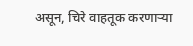असून, चिरे वाहतूक करणाऱ्या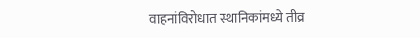वाहनांविरोधात स्थानिकांमध्ये तीव्र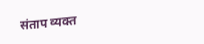संताप व्यक्त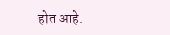होत आहे.